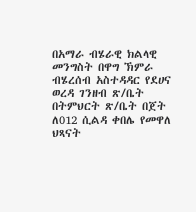በአማራ ብሄራዊ ክልላዊ መንግስት በዋግ ኽምራ ብሄረሰብ አስተዳዳር የደሀና ወረዳ ገንዘብ ጽ/ቤት በትምህርት ጽ/ቤት በጀት ለ012 ሲልዳ ቀበሌ የመዋለ ህጻናት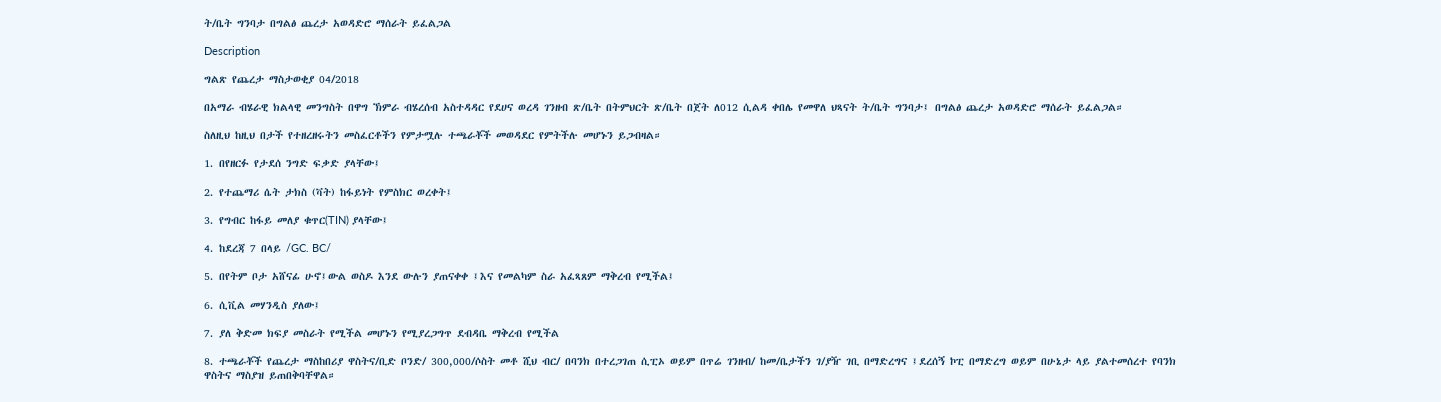ት/ቤት ግንባታ በግልፅ ጨረታ አወዳድሮ ማሰራት ይፈልጋል

Description

ግልጽ የጨረታ ማስታወቂያ 04/2018

በአማራ ብሄራዊ ክልላዊ መንግስት በዋግ ኽምራ ብሄረሰብ አስተዳዳር የደሀና ወረዳ ገንዘብ ጽ/ቤት በትምህርት ጽ/ቤት በጀት ለ012 ሲልዳ ቀበሌ የመዋለ ህጻናት ት/ቤት ግንባታ፤ በግልፅ ጨረታ አወዳድሮ ማሰራት ይፈልጋል።

ስለዚህ ከዚህ በታች የተዘረዘሩትን መስፈርቶችን የምታሟሉ ተጫራቾች መወዳደር የምትችሉ መሆኑን ይጋብዛል።

1. በየዘርፉ የታደሰ ንግድ ፍቃድ ያላቸው፤

2. የተጨማሪ ሴት ታክስ (ቫት) ከፋይነት የምስክር ወረቀት፤

3. የግብር ከፋይ መለያ ቁጥር(TIN) ያላቸው፤

4. ከደረጃ 7 በላይ /GC. BC/

5. በየትም ቦታ አሸናፊ ሁኖ፤ውል ወስዶ እንደ ውሉን ያጠናቀቀ ፤እና የመልካም ስራ አፈጻጸም ማቅረብ የሚችል፤

6. ሲቪል መሃንዲስ ያለው፤

7. ያለ ቅድመ ክፍያ መስራት የሚችል መሆኑን የሚያረጋግጥ ደብዳቤ ማቅረብ የሚችል

8. ተጫራቾች የጨረታ ማስከበሪያ ዋስትና/ቢድ ቦንድ/ 300,000/ሶስት መቶ ሺህ ብር/ በባንክ በተረጋገጠ ሲፒኦ ወይም በጥሬ ገንዘብ/ ከመ/ቤታችን ገ/ያዥ ገቢ በማድረግና ፤ደረሰኝ ኮፒ በማድረግ ወይም በሁኔታ ላይ ያልተመሰረተ የባንክ ዋስትና ማስያዝ ይጠበቅባቸዋል።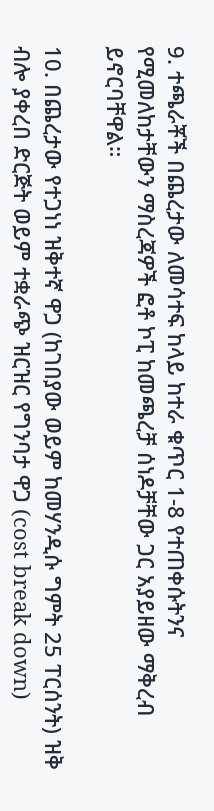9. ተጫራቾች በጨረታው ለመሳተፍ ከላይ ከተራ ቁጥር 1-8 የተጠቀሱትንና የሚመለከታቸውን ማስረጃዎች ፎቶ ኮፒ ከመጫረቻ ሰነዶቻቸው ጋር አያይዘው ማቅረብ ይኖርባቸዋል።

10. በጨረታው የተጋነነ ዝቅተኛ ዋጋ (ከገበያው ወይም ከመሃንዲሱ ግምት 25 ፐርሰንት) ዝቅ ብሎ ያቀረበ ድርጅት ወይም ተቋራጭ ዝርዝር የግንባታ ዋጋ (cost break down)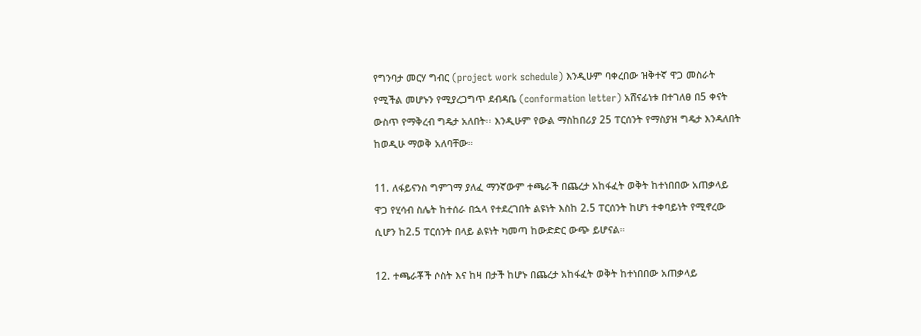የግንባታ መርሃ ግብር (project work schedule) እንዲሁም ባቀረበው ዝቅተኛ ዋጋ መስራት የሚችል መሆኑን የሚያረጋግጥ ደብዳቤ (conformation letter) አሸናፊነቱ በተገለፀ በ5 ቀናት ውስጥ የማቅረብ ግዴታ አለበት፡፡ እንዲሁም የውል ማስከበሪያ 25 ፐርሰንት የማስያዝ ግዴታ እንዳለበት ከወዲሁ ማወቅ አለባቸው።

11. ለፋይናንስ ግምገማ ያለፈ ማንኛውም ተጫራች በጨረታ አከፋፈት ወቅት ከተነበበው አጠቃላይ ዋጋ የሂሳብ ስሌት ከተሰራ በኋላ የተደረገበት ልዩነት እስከ 2.5 ፐርሰንት ከሆነ ተቀባይነት የሚኖረው ሲሆን ከ2.5 ፐርሰንት በላይ ልዩነት ካመጣ ከውድድር ውጭ ይሆናል።

12. ተጫራቾች ሶስት እና ከዛ በታች ከሆኑ በጨረታ አከፋፈት ወቅት ከተነበበው አጠቃላይ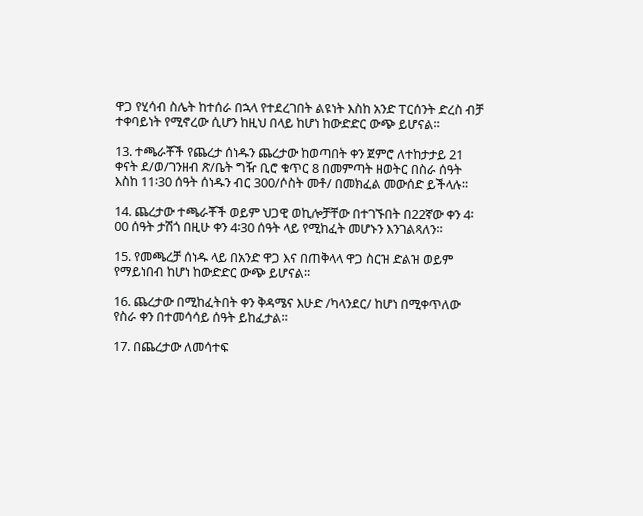ዋጋ የሂሳብ ስሌት ከተሰራ በኋላ የተደረገበት ልዩነት እስከ አንድ ፐርሰንት ድረስ ብቻ ተቀባይነት የሚኖረው ሲሆን ከዚህ በላይ ከሆነ ከውድድር ውጭ ይሆናል።

13. ተጫራቾች የጨረታ ሰነዱን ጨረታው ከወጣበት ቀን ጀምሮ ለተከታታይ 21 ቀናት ደ/ወ/ገንዘብ ጽ/ቤት ግዥ ቢሮ ቁጥር 8 በመምጣት ዘወትር በስራ ሰዓት እስከ 11፡30 ሰዓት ሰነዱን ብር 300/ሶስት መቶ/ በመክፈል መውሰድ ይችላሉ።

14. ጨረታው ተጫራቾች ወይም ህጋዊ ወኪሎቻቸው በተገኙበት በ22ኛው ቀን 4፡00 ሰዓት ታሽጎ በዚሁ ቀን 4፡30 ሰዓት ላይ የሚከፈት መሆኑን እንገልጻለን።

15. የመጫረቻ ሰነዱ ላይ በአንድ ዋጋ እና በጠቅላላ ዋጋ ስርዝ ድልዝ ወይም የማይነበብ ከሆነ ከውድድር ውጭ ይሆናል።

16. ጨረታው በሚከፈትበት ቀን ቅዳሜና እሁድ /ካላንደር/ ከሆነ በሚቀጥለው የስራ ቀን በተመሳሳይ ሰዓት ይከፈታል።

17. በጨረታው ለመሳተፍ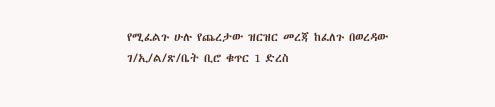የሚፈልጉ ሁሉ የጨረታው ዝርዝር መረጃ ከፈለጉ በወረዳው ገ/ኢ/ል/ጽ/ቤት ቢሮ ቁጥር 1 ድረስ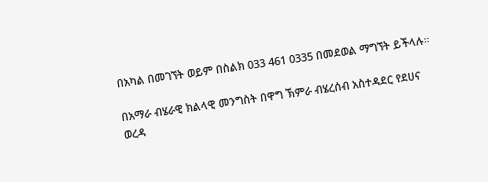በአካል በመገኘት ወይም በስልክ 033 461 0335 በመደወል ማግኘት ይችላሉ።

በአማራ ብሄራዊ ክልላዊ መንግስት በዋግ ኽምራ ብሄረሰብ አስተዳደር የደሀና ወረዳ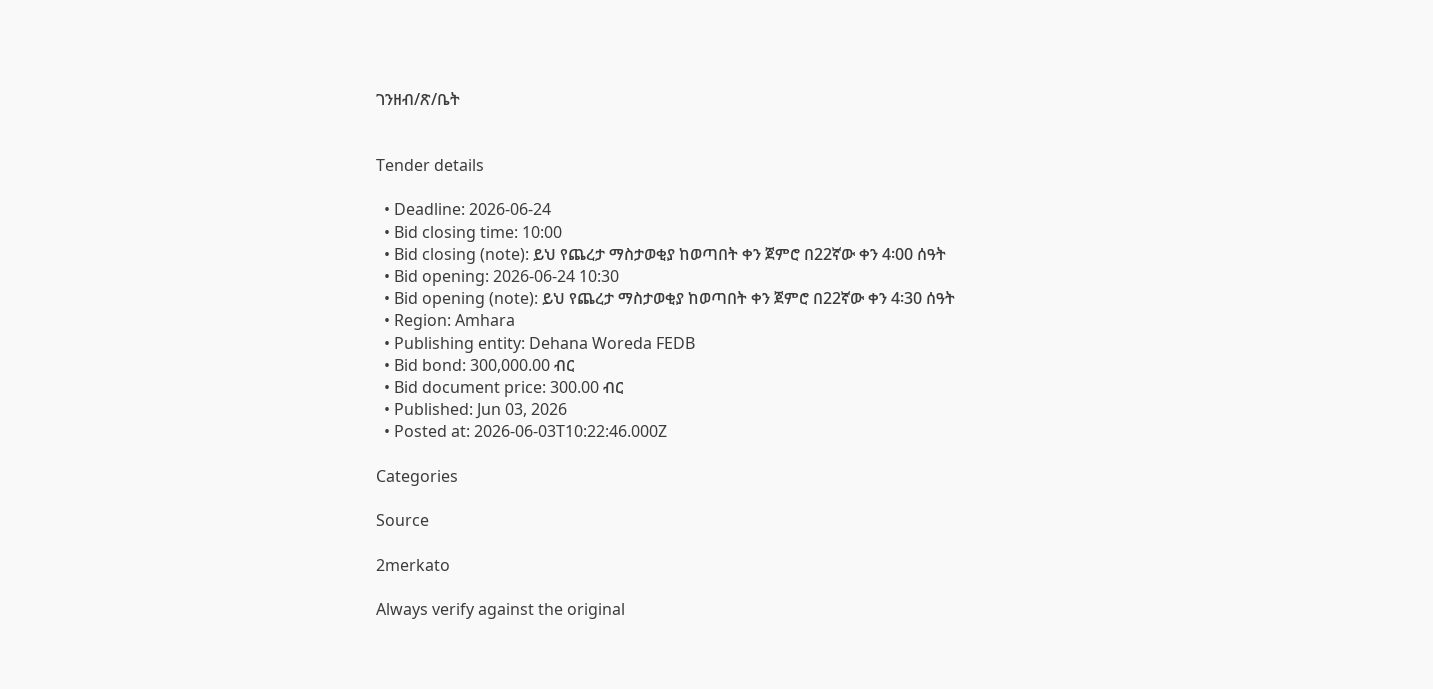ገንዘብ/ጽ/ቤት


Tender details

  • Deadline: 2026-06-24
  • Bid closing time: 10:00
  • Bid closing (note): ይህ የጨረታ ማስታወቂያ ከወጣበት ቀን ጀምሮ በ22ኛው ቀን 4፡00 ሰዓት
  • Bid opening: 2026-06-24 10:30
  • Bid opening (note): ይህ የጨረታ ማስታወቂያ ከወጣበት ቀን ጀምሮ በ22ኛው ቀን 4፡30 ሰዓት
  • Region: Amhara
  • Publishing entity: Dehana Woreda FEDB
  • Bid bond: 300,000.00 ብር
  • Bid document price: 300.00 ብር
  • Published: Jun 03, 2026
  • Posted at: 2026-06-03T10:22:46.000Z

Categories

Source

2merkato

Always verify against the original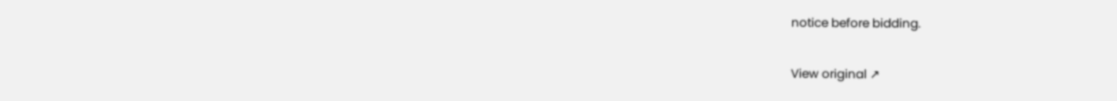notice before bidding.

View original ↗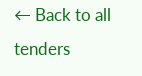← Back to all tenders